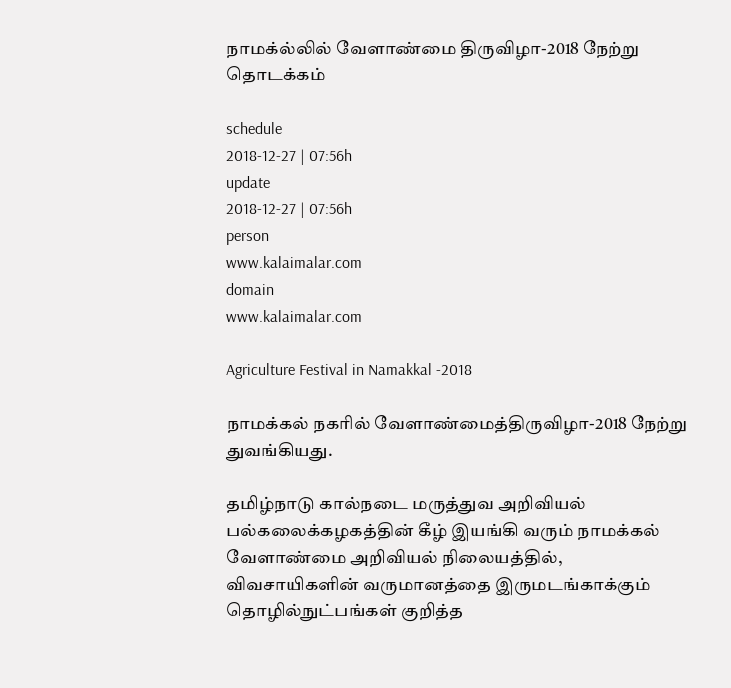நாமக்ல்லில் வேளாண்மை திருவிழா-2018 நேற்று தொடக்கம்

schedule
2018-12-27 | 07:56h
update
2018-12-27 | 07:56h
person
www.kalaimalar.com
domain
www.kalaimalar.com

Agriculture Festival in Namakkal -2018

நாமக்கல் நகரில் வேளாண்மைத்திருவிழா-2018 நேற்று துவங்கியது.

தமிழ்நாடு கால்நடை மருத்துவ அறிவியல் பல்கலைக்கழகத்தின் கீழ் இயங்கி வரும் நாமக்கல் வேளாண்மை அறிவியல் நிலையத்தில், விவசாயிகளின் வருமானத்தை இருமடங்காக்கும் தொழில்நுட்பங்கள் குறித்த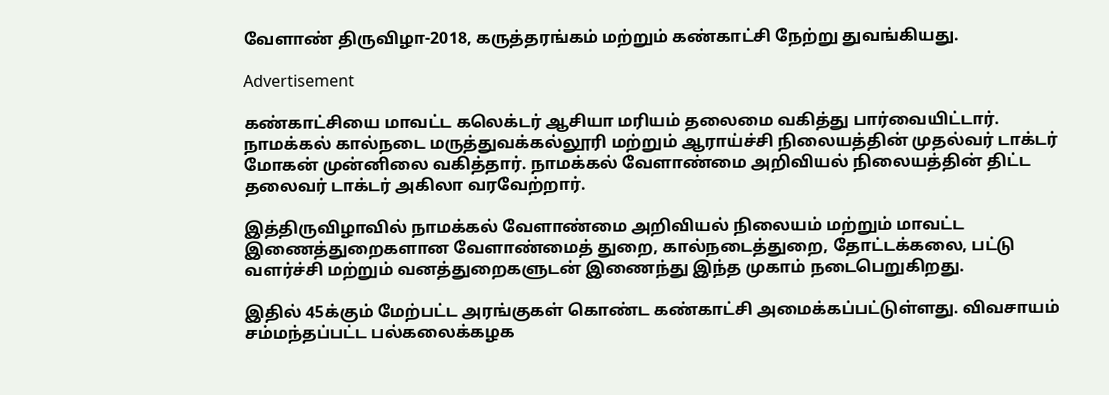வேளாண் திருவிழா-2018, கருத்தரங்கம் மற்றும் கண்காட்சி நேற்று துவங்கியது.

Advertisement

கண்காட்சியை மாவட்ட கலெக்டர் ஆசியா மரியம் தலைமை வகித்து பார்வையிட்டார். நாமக்கல் கால்நடை மருத்துவக்கல்லூரி மற்றும் ஆராய்ச்சி நிலையத்தின் முதல்வர் டாக்டர் மோகன் முன்னிலை வகித்தார். நாமக்கல் வேளாண்மை அறிவியல் நிலையத்தின் திட்ட தலைவர் டாக்டர் அகிலா வரவேற்றார்.

இத்திருவிழாவில் நாமக்கல் வேளாண்மை அறிவியல் நிலையம் மற்றும் மாவட்ட இணைத்துறைகளான வேளாண்மைத் துறை, கால்நடைத்துறை, தோட்டக்கலை, பட்டு வளர்ச்சி மற்றும் வனத்துறைகளுடன் இணைந்து இந்த முகாம் நடைபெறுகிறது.

இதில் 45க்கும் மேற்பட்ட அரங்குகள் கொண்ட கண்காட்சி அமைக்கப்பட்டுள்ளது. விவசாயம் சம்மந்தப்பட்ட பல்கலைக்கழக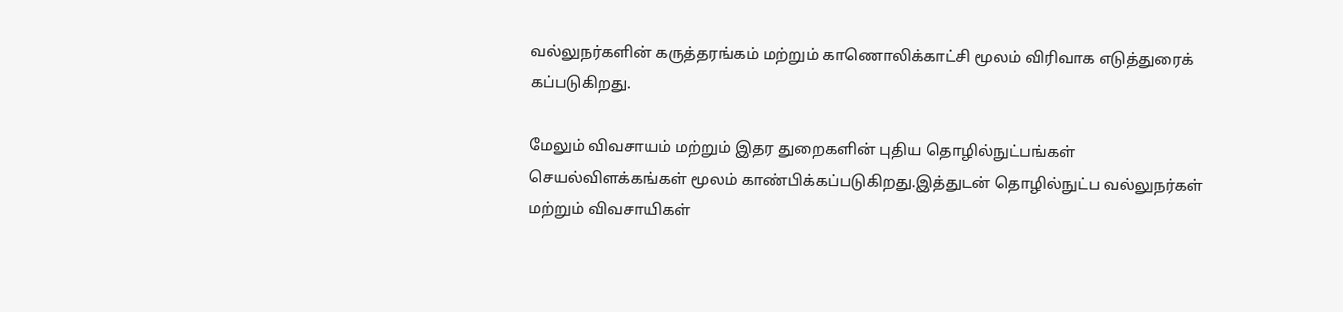வல்லுநர்களின் கருத்தரங்கம் மற்றும் காணொலிக்காட்சி மூலம் விரிவாக எடுத்துரைக் கப்படுகிறது.

மேலும் விவசாயம் மற்றும் இதர துறைகளின் புதிய தொழில்நுட்பங்கள் செயல்விளக்கங்கள் மூலம் காண்பிக்கப்படுகிறது.இத்துடன் தொழில்நுட்ப வல்லுநர்கள் மற்றும் விவசாயிகள்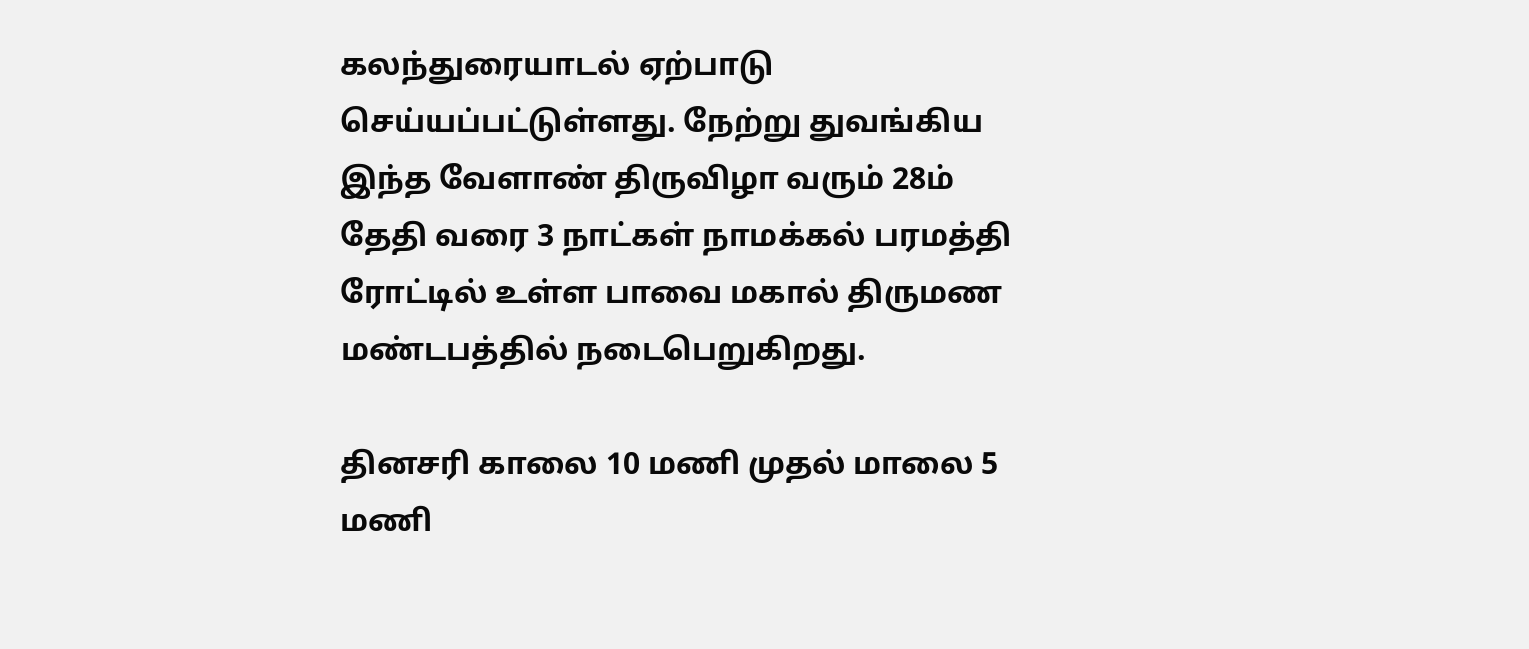கலந்துரையாடல் ஏற்பாடு செய்யப்பட்டுள்ளது. நேற்று துவங்கிய இந்த வேளாண் திருவிழா வரும் 28ம் தேதி வரை 3 நாட்கள் நாமக்கல் பரமத்தி ரோட்டில் உள்ள பாவை மகால் திருமண மண்டபத்தில் நடைபெறுகிறது.

தினசரி காலை 10 மணி முதல் மாலை 5 மணி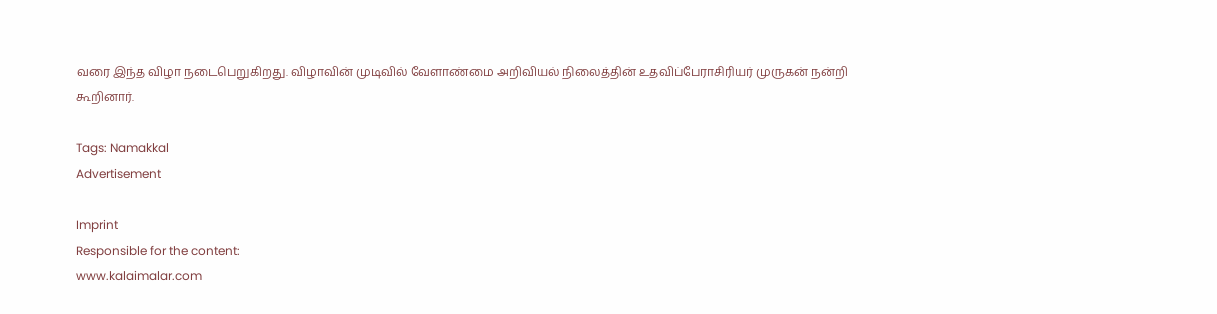வரை இந்த விழா நடைபெறுகிறது. விழாவின் முடிவில் வேளாண்மை அறிவியல் நிலைத்தின் உதவிப்பேராசிரியர் முருகன் நன்றி கூறினார்.

Tags: Namakkal
Advertisement

Imprint
Responsible for the content:
www.kalaimalar.com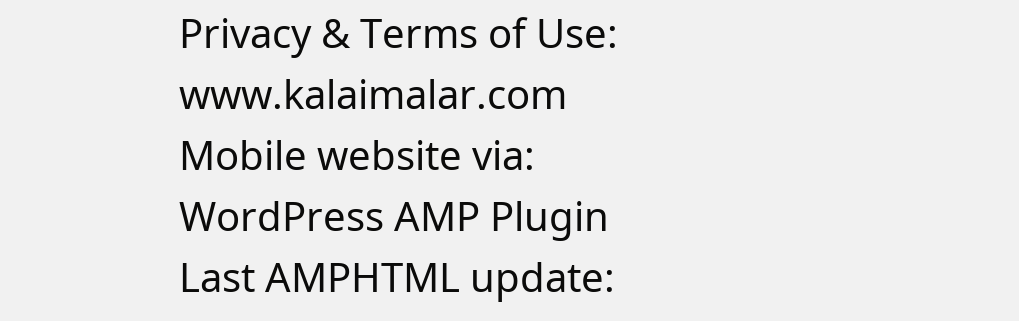Privacy & Terms of Use:
www.kalaimalar.com
Mobile website via:
WordPress AMP Plugin
Last AMPHTML update: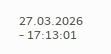27.03.2026 - 17:13:01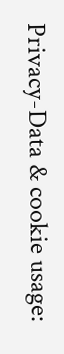Privacy-Data & cookie usage: